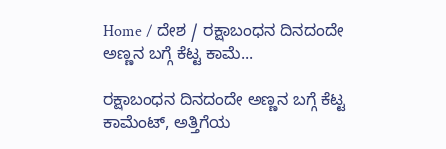Home / ದೇಶ / ರಕ್ಷಾಬಂಧನ ದಿನದಂದೇ ಅಣ್ಣನ ಬಗ್ಗೆ ಕೆಟ್ಟ ಕಾಮೆ...

ರಕ್ಷಾಬಂಧನ ದಿನದಂದೇ ಅಣ್ಣನ ಬಗ್ಗೆ ಕೆಟ್ಟ ಕಾಮೆಂಟ್, ಅತ್ತಿಗೆಯ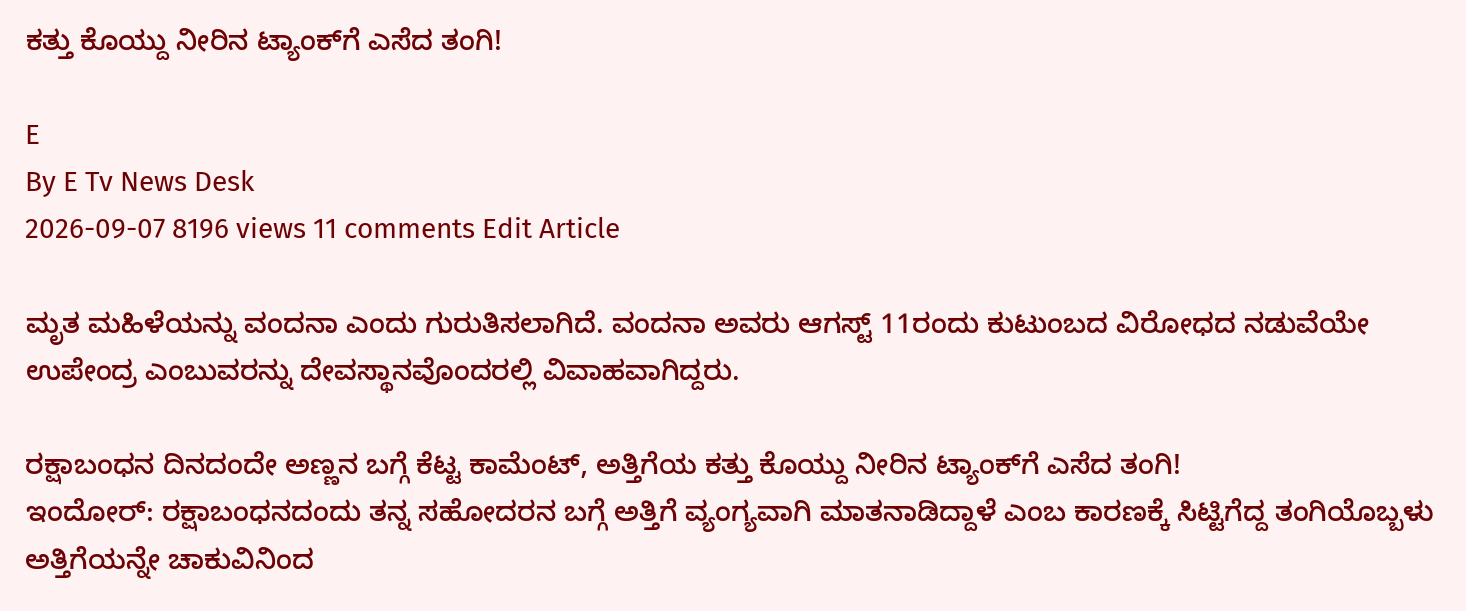ಕತ್ತು ಕೊಯ್ದು ನೀರಿನ ಟ್ಯಾಂಕ್‌ಗೆ ಎಸೆದ ತಂಗಿ!

E
By E Tv News Desk
2026-09-07 8196 views 11 comments Edit Article

ಮೃತ ಮಹಿಳೆಯನ್ನು ವಂದನಾ ಎಂದು ಗುರುತಿಸಲಾಗಿದೆ. ವಂದನಾ ಅವರು ಆಗಸ್ಟ್ 11ರಂದು ಕುಟುಂಬದ ವಿರೋಧದ ನಡುವೆಯೇ ಉಪೇಂದ್ರ ಎಂಬುವರನ್ನು ದೇವಸ್ಥಾನವೊಂದರಲ್ಲಿ ವಿವಾಹವಾಗಿದ್ದರು.

ರಕ್ಷಾಬಂಧನ ದಿನದಂದೇ ಅಣ್ಣನ ಬಗ್ಗೆ ಕೆಟ್ಟ ಕಾಮೆಂಟ್, ಅತ್ತಿಗೆಯ ಕತ್ತು ಕೊಯ್ದು ನೀರಿನ ಟ್ಯಾಂಕ್‌ಗೆ ಎಸೆದ ತಂಗಿ!
ಇಂದೋರ್: ರಕ್ಷಾಬಂಧನದಂದು ತನ್ನ ಸಹೋದರನ ಬಗ್ಗೆ ಅತ್ತಿಗೆ ವ್ಯಂಗ್ಯವಾಗಿ ಮಾತನಾಡಿದ್ದಾಳೆ ಎಂಬ ಕಾರಣಕ್ಕೆ ಸಿಟ್ಟಿಗೆದ್ದ ತಂಗಿಯೊಬ್ಬಳು ಅತ್ತಿಗೆಯನ್ನೇ ಚಾಕುವಿನಿಂದ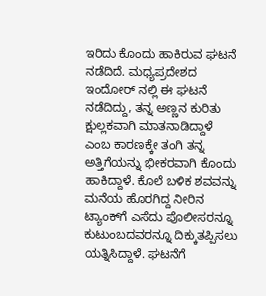ಇರಿದು ಕೊಂದು ಹಾಕಿರುವ ಘಟನೆ ನಡೆದಿದೆ. ಮಧ್ಯಪ್ರದೇಶದ ಇಂದೋರ್ ನಲ್ಲಿ ಈ ಘಟನೆ ನಡೆದಿದ್ದು, ತನ್ನ ಅಣ್ಣನ ಕುರಿತು ಕ್ಷುಲ್ಲಕವಾಗಿ ಮಾತನಾಡಿದ್ದಾಳೆ ಎಂಬ ಕಾರಣಕ್ಕೇ ತಂಗಿ ತನ್ನ ಅತ್ತಿಗೆಯನ್ನು ಭೀಕರವಾಗಿ ಕೊಂದು ಹಾಕಿದ್ದಾಳೆ. ಕೊಲೆ ಬಳಿಕ ಶವವನ್ನು ಮನೆಯ ಹೊರಗಿದ್ದ ನೀರಿನ ಟ್ಯಾಂಕ್‌ಗೆ ಎಸೆದು ಪೊಲೀಸರನ್ನೂ ಕುಟುಂಬದವರನ್ನೂ ದಿಕ್ಕುತಪ್ಪಿಸಲು ಯತ್ನಿಸಿದ್ದಾಳೆ. ಘಟನೆಗೆ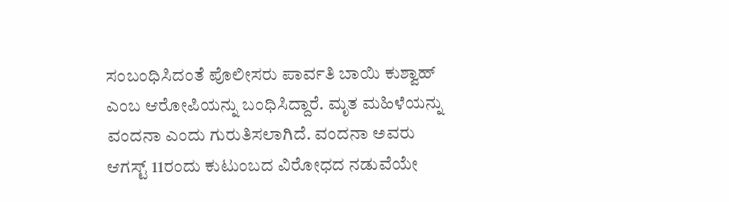ಸಂಬಂಧಿಸಿದಂತೆ ಪೊಲೀಸರು ಪಾರ್ವತಿ ಬಾಯಿ ಕುಶ್ವಾಹ್ ಎಂಬ ಆರೋಪಿಯನ್ನು ಬಂಧಿಸಿದ್ದಾರೆ. ಮೃತ ಮಹಿಳೆಯನ್ನು ವಂದನಾ ಎಂದು ಗುರುತಿಸಲಾಗಿದೆ. ವಂದನಾ ಅವರು ಆಗಸ್ಟ್ 11ರಂದು ಕುಟುಂಬದ ವಿರೋಧದ ನಡುವೆಯೇ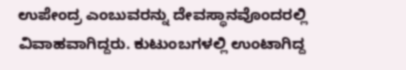ಉಪೇಂದ್ರ ಎಂಬುವರನ್ನು ದೇವಸ್ಥಾನವೊಂದರಲ್ಲಿ ವಿವಾಹವಾಗಿದ್ದರು. ಕುಟುಂಬಗಳಲ್ಲಿ ಉಂಟಾಗಿದ್ದ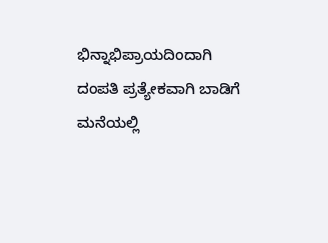ಭಿನ್ನಾಭಿಪ್ರಾಯದಿಂದಾಗಿ ದಂಪತಿ ಪ್ರತ್ಯೇಕವಾಗಿ ಬಾಡಿಗೆ ಮನೆಯಲ್ಲಿ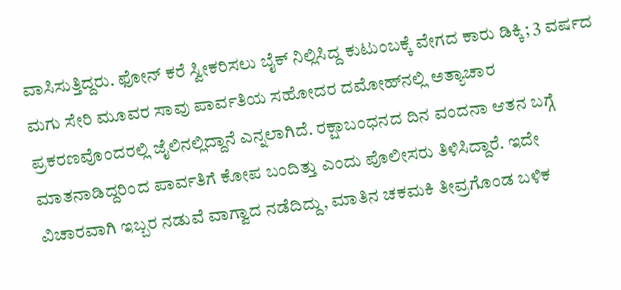ವಾಸಿಸುತ್ತಿದ್ದರು. ಫೋನ್ ಕರೆ ಸ್ವೀಕರಿಸಲು ಬೈಕ್ ನಿಲ್ಲಿಸಿದ್ದ ಕುಟುಂಬಕ್ಕೆ ವೇಗದ ಕಾರು ಡಿಕ್ಕಿ; 3 ವರ್ಷದ ಮಗು ಸೇರಿ ಮೂವರ ಸಾವು ಪಾರ್ವತಿಯ ಸಹೋದರ ದಮೋಹ್‌ನಲ್ಲಿ ಅತ್ಯಾಚಾರ ಪ್ರಕರಣವೊಂದರಲ್ಲಿ ಜೈಲಿನಲ್ಲಿದ್ದಾನೆ ಎನ್ನಲಾಗಿದೆ. ರಕ್ಷಾಬಂಧನದ ದಿನ ವಂದನಾ ಆತನ ಬಗ್ಗೆ ಮಾತನಾಡಿದ್ದರಿಂದ ಪಾರ್ವತಿಗೆ ಕೋಪ ಬಂದಿತ್ತು ಎಂದು ಪೊಲೀಸರು ತಿಳಿಸಿದ್ದಾರೆ. ಇದೇ ವಿಚಾರವಾಗಿ ಇಬ್ಬರ ನಡುವೆ ವಾಗ್ವಾದ ನಡೆದಿದ್ದು, ಮಾತಿನ ಚಕಮಕಿ ತೀವ್ರಗೊಂಡ ಬಳಿಕ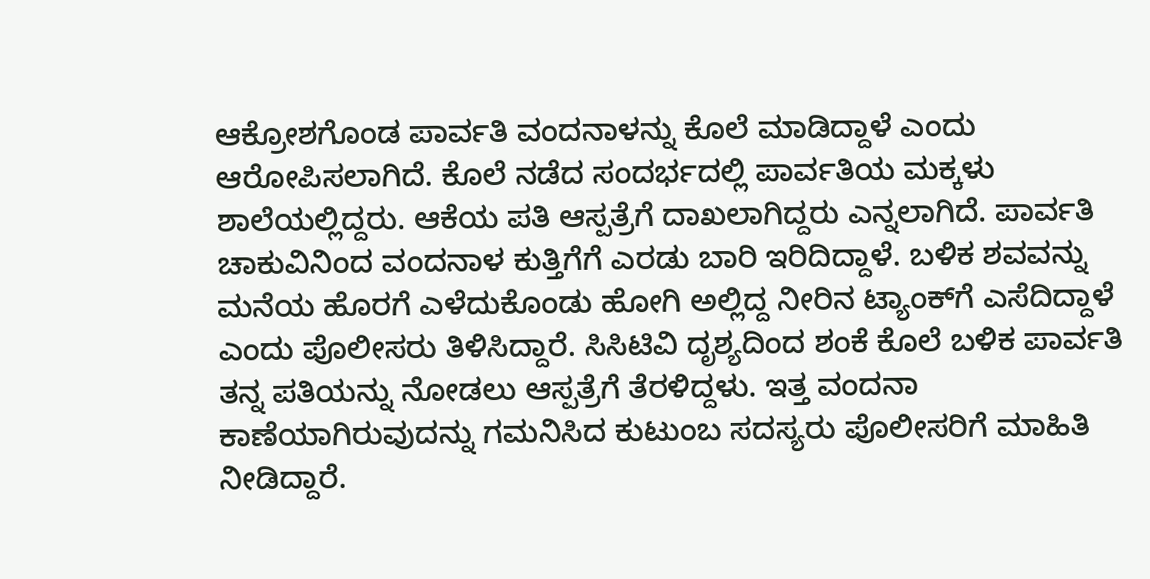ಆಕ್ರೋಶಗೊಂಡ ಪಾರ್ವತಿ ವಂದನಾಳನ್ನು ಕೊಲೆ ಮಾಡಿದ್ದಾಳೆ ಎಂದು ಆರೋಪಿಸಲಾಗಿದೆ. ಕೊಲೆ ನಡೆದ ಸಂದರ್ಭದಲ್ಲಿ ಪಾರ್ವತಿಯ ಮಕ್ಕಳು ಶಾಲೆಯಲ್ಲಿದ್ದರು. ಆಕೆಯ ಪತಿ ಆಸ್ಪತ್ರೆಗೆ ದಾಖಲಾಗಿದ್ದರು ಎನ್ನಲಾಗಿದೆ. ಪಾರ್ವತಿ ಚಾಕುವಿನಿಂದ ವಂದನಾಳ ಕುತ್ತಿಗೆಗೆ ಎರಡು ಬಾರಿ ಇರಿದಿದ್ದಾಳೆ. ಬಳಿಕ ಶವವನ್ನು ಮನೆಯ ಹೊರಗೆ ಎಳೆದುಕೊಂಡು ಹೋಗಿ ಅಲ್ಲಿದ್ದ ನೀರಿನ ಟ್ಯಾಂಕ್‌ಗೆ ಎಸೆದಿದ್ದಾಳೆ ಎಂದು ಪೊಲೀಸರು ತಿಳಿಸಿದ್ದಾರೆ. ಸಿಸಿಟಿವಿ ದೃಶ್ಯದಿಂದ ಶಂಕೆ ಕೊಲೆ ಬಳಿಕ ಪಾರ್ವತಿ ತನ್ನ ಪತಿಯನ್ನು ನೋಡಲು ಆಸ್ಪತ್ರೆಗೆ ತೆರಳಿದ್ದಳು. ಇತ್ತ ವಂದನಾ ಕಾಣೆಯಾಗಿರುವುದನ್ನು ಗಮನಿಸಿದ ಕುಟುಂಬ ಸದಸ್ಯರು ಪೊಲೀಸರಿಗೆ ಮಾಹಿತಿ ನೀಡಿದ್ದಾರೆ.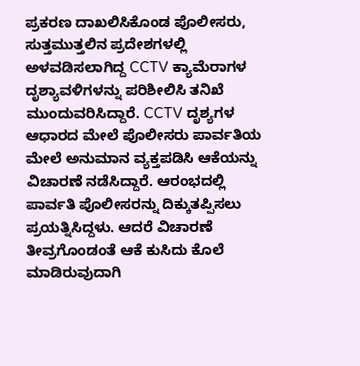ಪ್ರಕರಣ ದಾಖಲಿಸಿಕೊಂಡ ಪೊಲೀಸರು, ಸುತ್ತಮುತ್ತಲಿನ ಪ್ರದೇಶಗಳಲ್ಲಿ ಅಳವಡಿಸಲಾಗಿದ್ದ CCTV ಕ್ಯಾಮೆರಾಗಳ ದೃಶ್ಯಾವಳಿಗಳನ್ನು ಪರಿಶೀಲಿಸಿ ತನಿಖೆ ಮುಂದುವರಿಸಿದ್ದಾರೆ. CCTV ದೃಶ್ಯಗಳ ಆಧಾರದ ಮೇಲೆ ಪೊಲೀಸರು ಪಾರ್ವತಿಯ ಮೇಲೆ ಅನುಮಾನ ವ್ಯಕ್ತಪಡಿಸಿ ಆಕೆಯನ್ನು ವಿಚಾರಣೆ ನಡೆಸಿದ್ದಾರೆ. ಆರಂಭದಲ್ಲಿ ಪಾರ್ವತಿ ಪೊಲೀಸರನ್ನು ದಿಕ್ಕುತಪ್ಪಿಸಲು ಪ್ರಯತ್ನಿಸಿದ್ದಳು. ಆದರೆ ವಿಚಾರಣೆ ತೀವ್ರಗೊಂಡಂತೆ ಆಕೆ ಕುಸಿದು ಕೊಲೆ ಮಾಡಿರುವುದಾಗಿ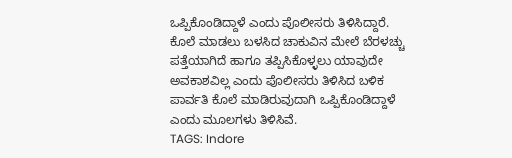ಒಪ್ಪಿಕೊಂಡಿದ್ದಾಳೆ ಎಂದು ಪೊಲೀಸರು ತಿಳಿಸಿದ್ದಾರೆ. ಕೊಲೆ ಮಾಡಲು ಬಳಸಿದ ಚಾಕುವಿನ ಮೇಲೆ ಬೆರಳಚ್ಚು ಪತ್ತೆಯಾಗಿದೆ ಹಾಗೂ ತಪ್ಪಿಸಿಕೊಳ್ಳಲು ಯಾವುದೇ ಅವಕಾಶವಿಲ್ಲ ಎಂದು ಪೊಲೀಸರು ತಿಳಿಸಿದ ಬಳಿಕ ಪಾರ್ವತಿ ಕೊಲೆ ಮಾಡಿರುವುದಾಗಿ ಒಪ್ಪಿಕೊಂಡಿದ್ದಾಳೆ ಎಂದು ಮೂಲಗಳು ತಿಳಿಸಿವೆ.
TAGS: Indore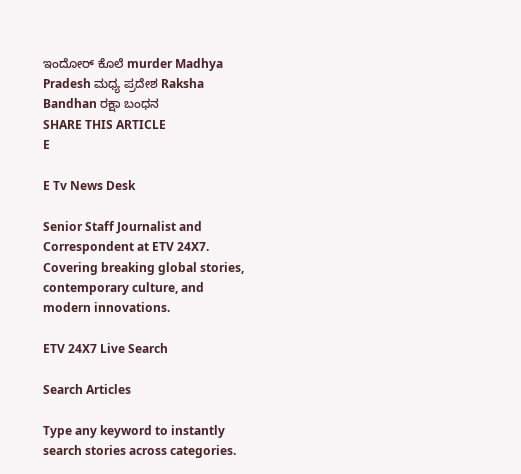ಇಂದೋರ್ ಕೊಲೆ murder Madhya Pradesh ಮಧ್ಯ ಪ್ರದೇಶ Raksha Bandhan ರಕ್ಷಾ ಬಂಧನ
SHARE THIS ARTICLE
E

E Tv News Desk

Senior Staff Journalist and Correspondent at ETV 24X7. Covering breaking global stories, contemporary culture, and modern innovations.

ETV 24X7 Live Search

Search Articles

Type any keyword to instantly search stories across categories.